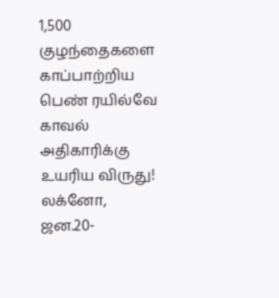1,500 குழந்தைகளை காப்பாற்றிய பெண் ரயில்வே காவல் அதிகாரிக்கு உயரிய விருது!
லக்னோ, ஜன.20-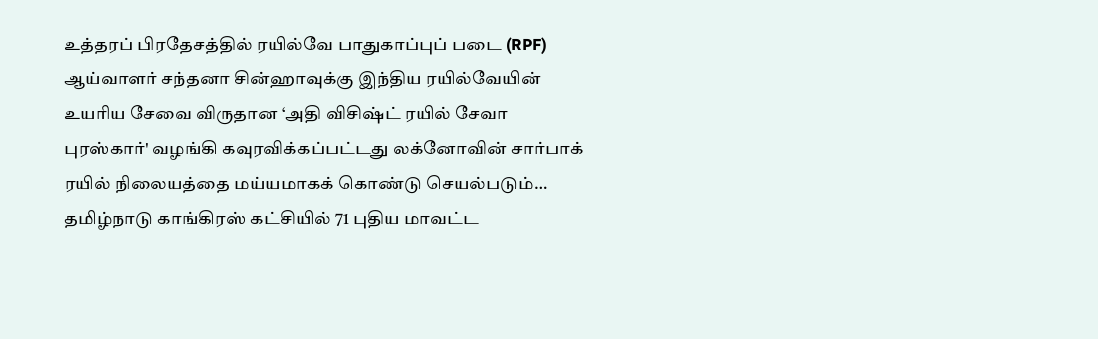உத்தரப் பிரதேசத்தில் ரயில்வே பாதுகாப்புப் படை (RPF) ஆய்வாளர் சந்தனா சின்ஹாவுக்கு இந்திய ரயில்வேயின் உயரிய சேவை விருதான ‘அதி விசிஷ்ட் ரயில் சேவா புரஸ்கார்' வழங்கி கவுரவிக்கப்பட்டது லக்னோவின் சார்பாக் ரயில் நிலையத்தை மய்யமாகக் கொண்டு செயல்படும்…
தமிழ்நாடு காங்கிரஸ் கட்சியில் 71 புதிய மாவட்ட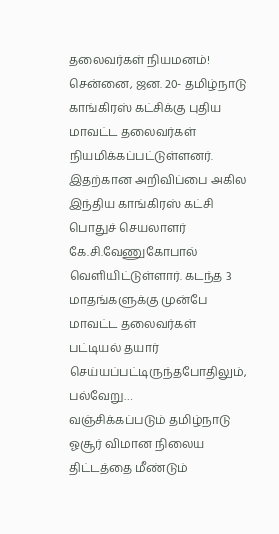தலைவர்கள் நியமனம்!
சென்னை, ஜன. 20- தமிழ்நாடு காங்கிரஸ் கட்சிக்கு புதிய மாவட்ட தலைவர்கள் நியமிக்கப்பட்டுள்ளனர். இதற்கான அறிவிப்பை அகில இந்திய காங்கிரஸ் கட்சி பொதுச் செயலாளர் கே.சி.வேணுகோபால் வெளியிட்டுள்ளார். கடந்த 3 மாதங்களுக்கு முன்பே மாவட்ட தலைவர்கள் பட்டியல் தயார் செய்யப்பட்டிருந்தபோதிலும், பல்வேறு…
வஞ்சிக்கப்படும் தமிழ்நாடு ஓசூர் விமான நிலைய திட்டத்தை மீண்டும்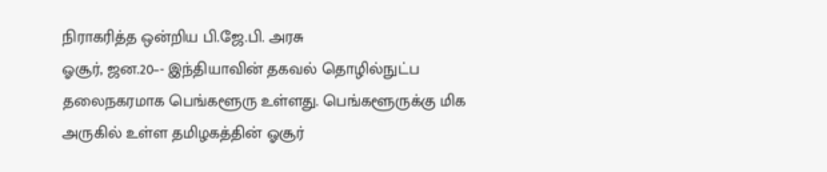நிராகரித்த ஒன்றிய பி.ஜே.பி. அரசு
ஓசூர், ஜன.20–- இந்தியாவின் தகவல் தொழில்நுட்ப தலைநகரமாக பெங்களூரு உள்ளது. பெங்களூருக்கு மிக அருகில் உள்ள தமிழகத்தின் ஓசூர்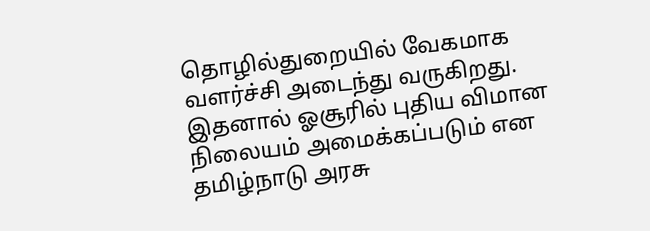தொழில்துறையில் வேகமாக வளர்ச்சி அடைந்து வருகிறது. இதனால் ஓசூரில் புதிய விமான நிலையம் அமைக்கப்படும் என தமிழ்நாடு அரசு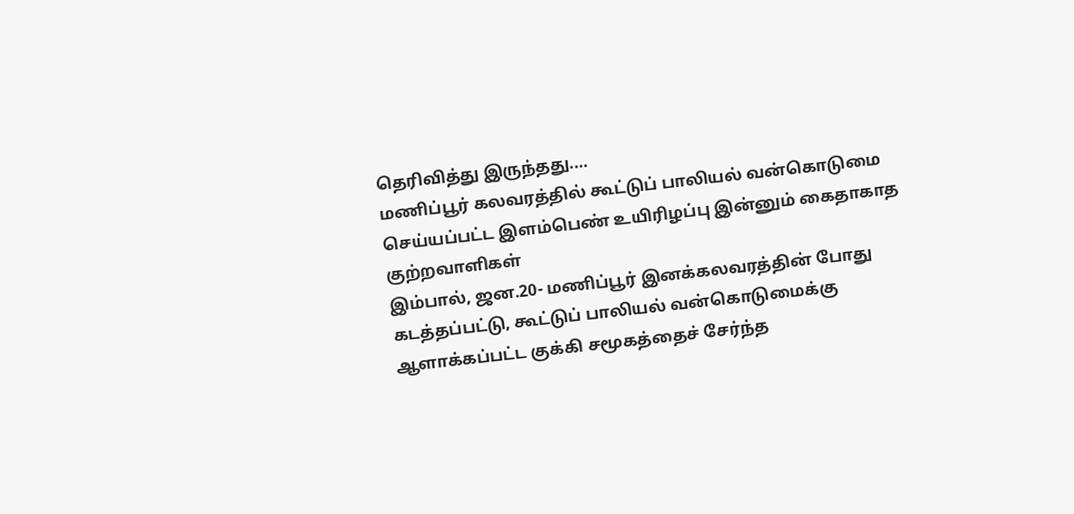தெரிவித்து இருந்தது.…
மணிப்பூர் கலவரத்தில் கூட்டுப் பாலியல் வன்கொடுமை செய்யப்பட்ட இளம்பெண் உயிரிழப்பு இன்னும் கைதாகாத குற்றவாளிகள்
இம்பால், ஜன.20- மணிப்பூர் இனக்கலவரத்தின் போது கடத்தப்பட்டு, கூட்டுப் பாலியல் வன்கொடுமைக்கு ஆளாக்கப்பட்ட குக்கி சமூகத்தைச் சேர்ந்த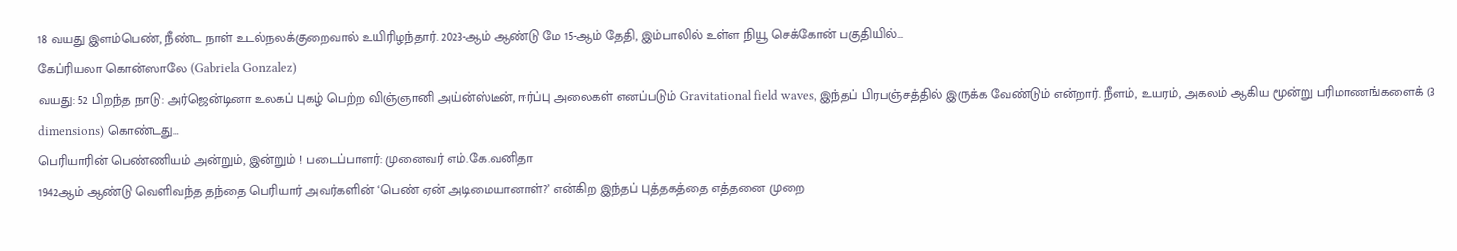18 வயது இளம்பெண், நீண்ட நாள் உடல்நலக்குறைவால் உயிரிழந்தார். 2023-ஆம் ஆண்டு மே 15-ஆம் தேதி, இம்பாலில் உள்ள நியூ செக்கோன் பகுதியில்…
கேப்ரியலா கொன்ஸாலே (Gabriela Gonzalez)
வயது: 52 பிறந்த நாடு: அர்ஜென்டினா உலகப் புகழ் பெற்ற விஞ்ஞானி அய்ன்ஸ்டீன், ஈர்ப்பு அலைகள் எனப்படும் Gravitational field waves, இந்தப் பிரபஞ்சத்தில் இருக்க வேண்டும் என்றார். நீளம், உயரம், அகலம் ஆகிய மூன்று பரிமாணங்களைக் (3 dimensions) கொண்டது…
பெரியாரின் பெண்ணியம் அன்றும், இன்றும் ! படைப்பாளர்: முனைவர் எம்.கே.வனிதா
1942ஆம் ஆண்டு வெளிவந்த தந்தை பெரியார் அவர்களின் ‘பெண் ஏன் அடிமையானாள்?’ என்கிற இந்தப் புத்தகத்தை எத்தனை முறை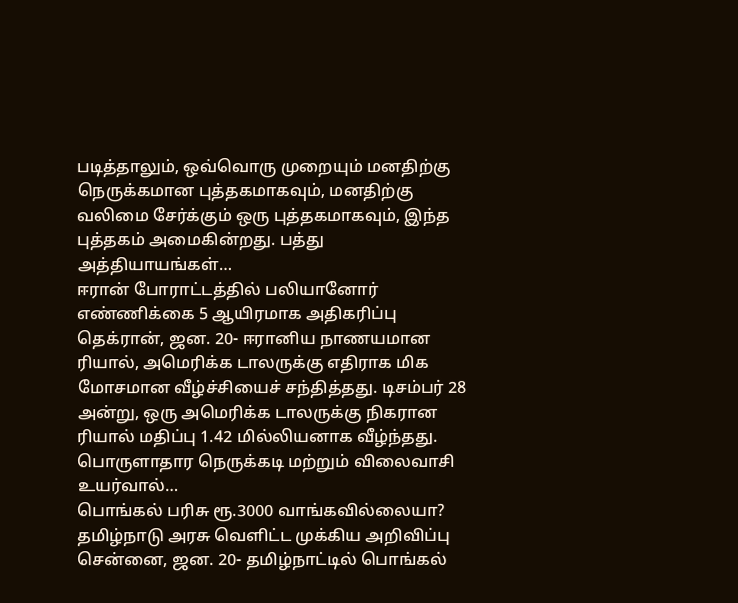படித்தாலும், ஒவ்வொரு முறையும் மனதிற்கு நெருக்கமான புத்தகமாகவும், மனதிற்கு வலிமை சேர்க்கும் ஒரு புத்தகமாகவும், இந்த புத்தகம் அமைகின்றது. பத்து அத்தியாயங்கள்…
ஈரான் போராட்டத்தில் பலியானோர் எண்ணிக்கை 5 ஆயிரமாக அதிகரிப்பு
தெக்ரான், ஜன. 20- ஈரானிய நாணயமான ரியால், அமெரிக்க டாலருக்கு எதிராக மிக மோசமான வீழ்ச்சியைச் சந்தித்தது. டிசம்பர் 28 அன்று, ஒரு அமெரிக்க டாலருக்கு நிகரான ரியால் மதிப்பு 1.42 மில்லியனாக வீழ்ந்தது. பொருளாதார நெருக்கடி மற்றும் விலைவாசி உயர்வால்…
பொங்கல் பரிசு ரூ.3000 வாங்கவில்லையா? தமிழ்நாடு அரசு வெளிட்ட முக்கிய அறிவிப்பு
சென்னை, ஜன. 20- தமிழ்நாட்டில் பொங்கல்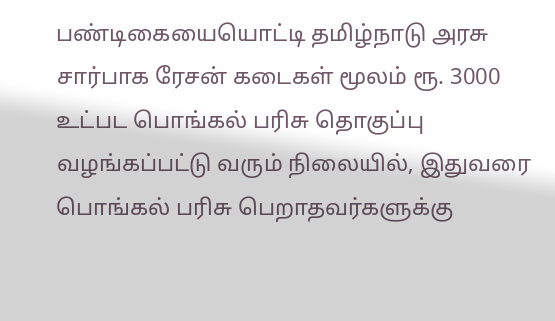பண்டிகையையொட்டி தமிழ்நாடு அரசு சார்பாக ரேசன் கடைகள் மூலம் ரூ. 3000 உட்பட பொங்கல் பரிசு தொகுப்பு வழங்கப்பட்டு வரும் நிலையில், இதுவரை பொங்கல் பரிசு பெறாதவர்களுக்கு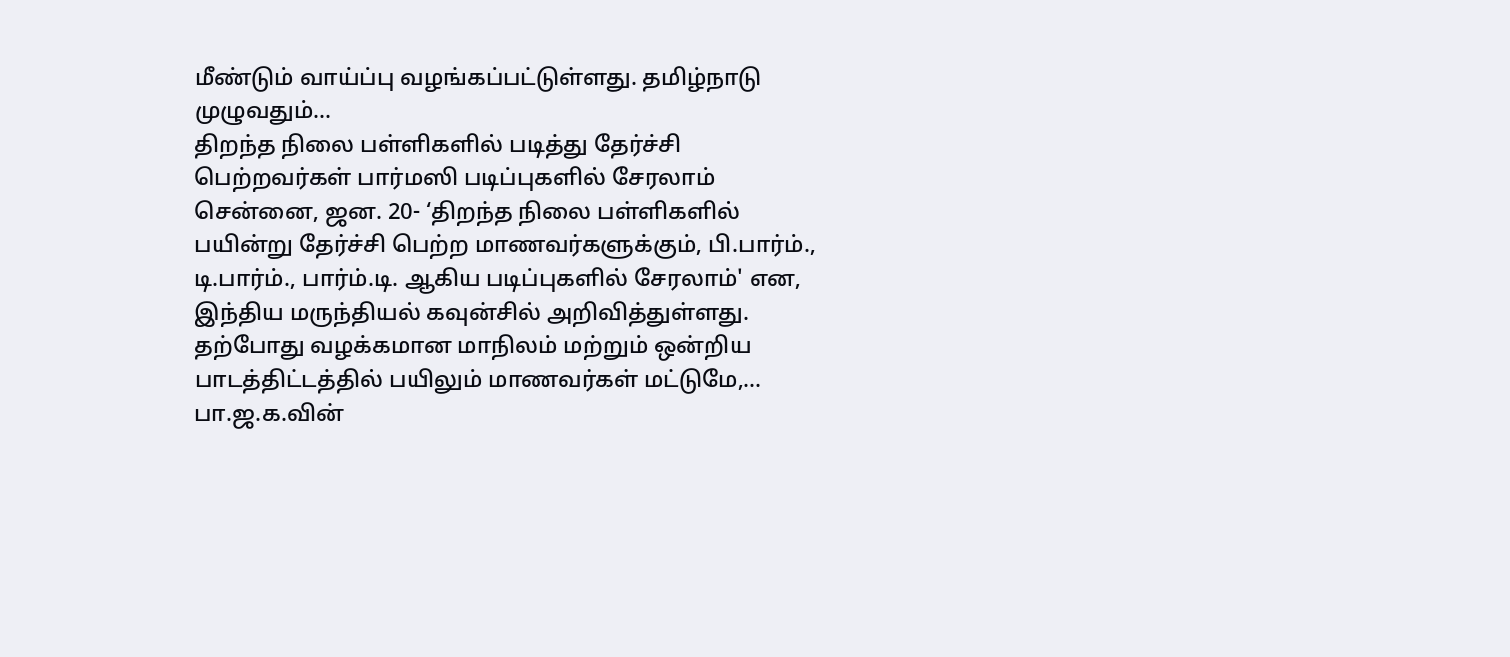மீண்டும் வாய்ப்பு வழங்கப்பட்டுள்ளது. தமிழ்நாடு முழுவதும்…
திறந்த நிலை பள்ளிகளில் படித்து தேர்ச்சி பெற்றவர்கள் பார்மஸி படிப்புகளில் சேரலாம்
சென்னை, ஜன. 20- ‘திறந்த நிலை பள்ளிகளில் பயின்று தேர்ச்சி பெற்ற மாணவர்களுக்கும், பி.பார்ம்., டி.பார்ம்., பார்ம்.டி. ஆகிய படிப்புகளில் சேரலாம்' என, இந்திய மருந்தியல் கவுன்சில் அறிவித்துள்ளது. தற்போது வழக்கமான மாநிலம் மற்றும் ஒன்றிய பாடத்திட்டத்தில் பயிலும் மாணவர்கள் மட்டுமே,…
பா.ஜ.க.வின்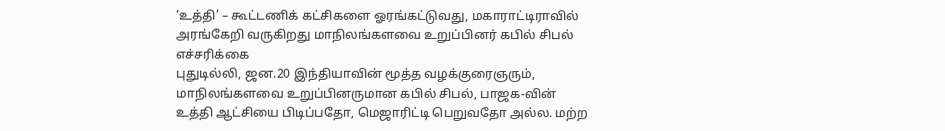‘உத்தி’ – கூட்டணிக் கட்சிகளை ஓரங்கட்டுவது, மகாராட்டிராவில் அரங்கேறி வருகிறது மாநிலங்களவை உறுப்பினர் கபில் சிபல் எச்சரிக்கை
புதுடில்லி, ஜன.20 இந்தியாவின் மூத்த வழக்குரைஞரும், மாநிலங்களவை உறுப்பினருமான கபில் சிபல், பாஜக-வின் உத்தி ஆட்சியை பிடிப்பதோ, மெஜாரிட்டி பெறுவதோ அல்ல. மற்ற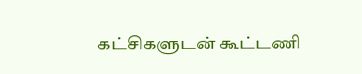கட்சிகளுடன் கூட்டணி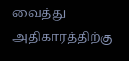வைத்து அதிகாரத்திற்கு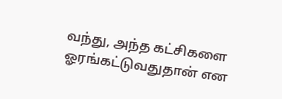வந்து, அந்த கட்சிகளை ஓரங்கட்டுவதுதான் என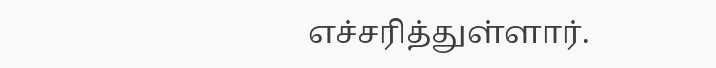எச்சரித்துள்ளார்.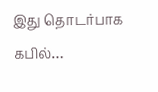இது தொடர்பாக கபில்…